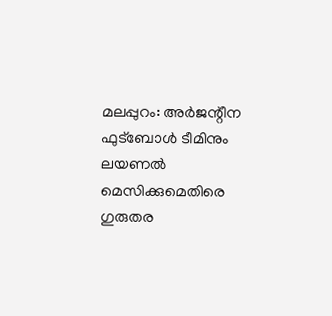മലപ്പുറം: അർജന്റീന ഫുട്ബോൾ ടീമിനും ലയണൽ മെസിക്കുമെതിരെ ഗുരുതര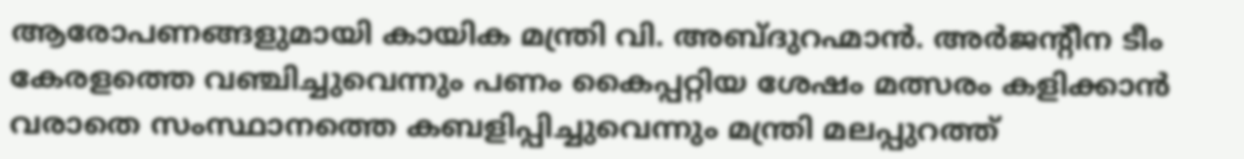ആരോപണങ്ങളുമായി കായിക മന്ത്രി വി. അബ്ദുറഹ്മാൻ. അർജന്റീന ടീം കേരളത്തെ വഞ്ചിച്ചുവെന്നും പണം കൈപ്പറ്റിയ ശേഷം മത്സരം കളിക്കാൻ വരാതെ സംസ്ഥാനത്തെ കബളിപ്പിച്ചുവെന്നും മന്ത്രി മലപ്പുറത്ത്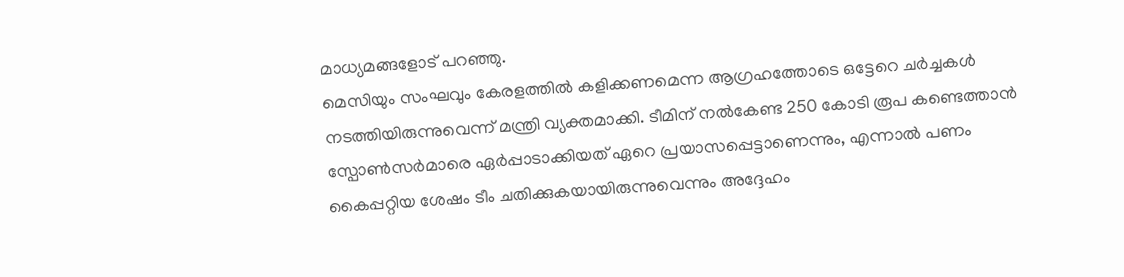മാധ്യമങ്ങളോട് പറഞ്ഞു.
മെസിയും സംഘവും കേരളത്തിൽ കളിക്കണമെന്ന ആഗ്രഹത്തോടെ ഒട്ടേറെ ചർച്ചകൾ നടത്തിയിരുന്നുവെന്ന് മന്ത്രി വ്യക്തമാക്കി. ടീമിന് നൽകേണ്ട 250 കോടി രൂപ കണ്ടെത്താൻ സ്പോൺസർമാരെ ഏർപ്പാടാക്കിയത് ഏറെ പ്രയാസപ്പെട്ടാണെന്നും, എന്നാൽ പണം കൈപ്പറ്റിയ ശേഷം ടീം ചതിക്കുകയായിരുന്നുവെന്നും അദ്ദേഹം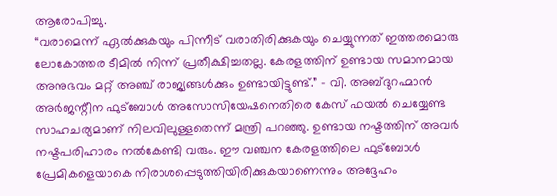ആരോപിച്ചു.
“വരാമെന്ന് ഏൽക്കുകയും പിന്നീട് വരാതിരിക്കുകയും ചെയ്യുന്നത് ഇത്തരമൊരു ലോകോത്തര ടീമിൽ നിന്ന് പ്രതീക്ഷിച്ചതല്ല. കേരളത്തിന് ഉണ്ടായ സമാനമായ അനുഭവം മറ്റ് അഞ്ച് രാജ്യങ്ങൾക്കും ഉണ്ടായിട്ടുണ്ട്.” – വി. അബ്ദുറഹ്മാൻ
അർജന്റീന ഫുട്ബോൾ അസോസിയേഷനെതിരെ കേസ് ഫയൽ ചെയ്യേണ്ട സാഹചര്യമാണ് നിലവിലുള്ളതെന്ന് മന്ത്രി പറഞ്ഞു. ഉണ്ടായ നഷ്ടത്തിന് അവർ നഷ്ടപരിഹാരം നൽകേണ്ടി വരും. ഈ വഞ്ചന കേരളത്തിലെ ഫുട്ബോൾ പ്രേമികളെയാകെ നിരാശപ്പെടുത്തിയിരിക്കുകയാണെന്നും അദ്ദേഹം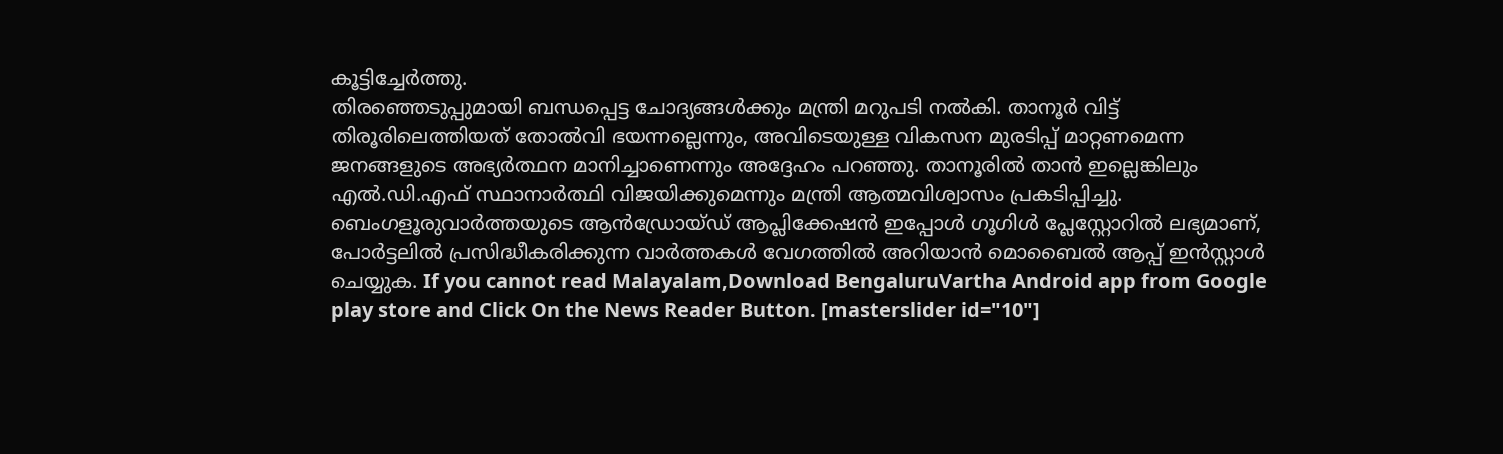കൂട്ടിച്ചേർത്തു.
തിരഞ്ഞെടുപ്പുമായി ബന്ധപ്പെട്ട ചോദ്യങ്ങൾക്കും മന്ത്രി മറുപടി നൽകി. താനൂർ വിട്ട് തിരൂരിലെത്തിയത് തോൽവി ഭയന്നല്ലെന്നും, അവിടെയുള്ള വികസന മുരടിപ്പ് മാറ്റണമെന്ന ജനങ്ങളുടെ അഭ്യർത്ഥന മാനിച്ചാണെന്നും അദ്ദേഹം പറഞ്ഞു. താനൂരിൽ താൻ ഇല്ലെങ്കിലും എൽ.ഡി.എഫ് സ്ഥാനാർത്ഥി വിജയിക്കുമെന്നും മന്ത്രി ആത്മവിശ്വാസം പ്രകടിപ്പിച്ചു.
ബെംഗളൂരുവാർത്തയുടെ ആൻഡ്രോയ്ഡ് ആപ്ലിക്കേഷൻ ഇപ്പോൾ ഗൂഗിൾ പ്ലേസ്റ്റോറിൽ ലഭ്യമാണ്, പോർട്ടലിൽ പ്രസിദ്ധീകരിക്കുന്ന വാർത്തകൾ വേഗത്തിൽ അറിയാൻ മൊബൈൽ ആപ്പ് ഇൻസ്റ്റാൾ ചെയ്യുക. If you cannot read Malayalam,Download BengaluruVartha Android app from Google play store and Click On the News Reader Button. [masterslider id="10"]